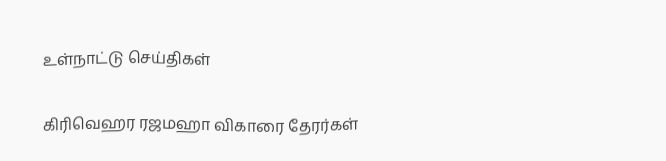உள்நாட்டு செய்திகள்

கிரிவெஹர ரஜமஹா விகாரை தேரர்கள்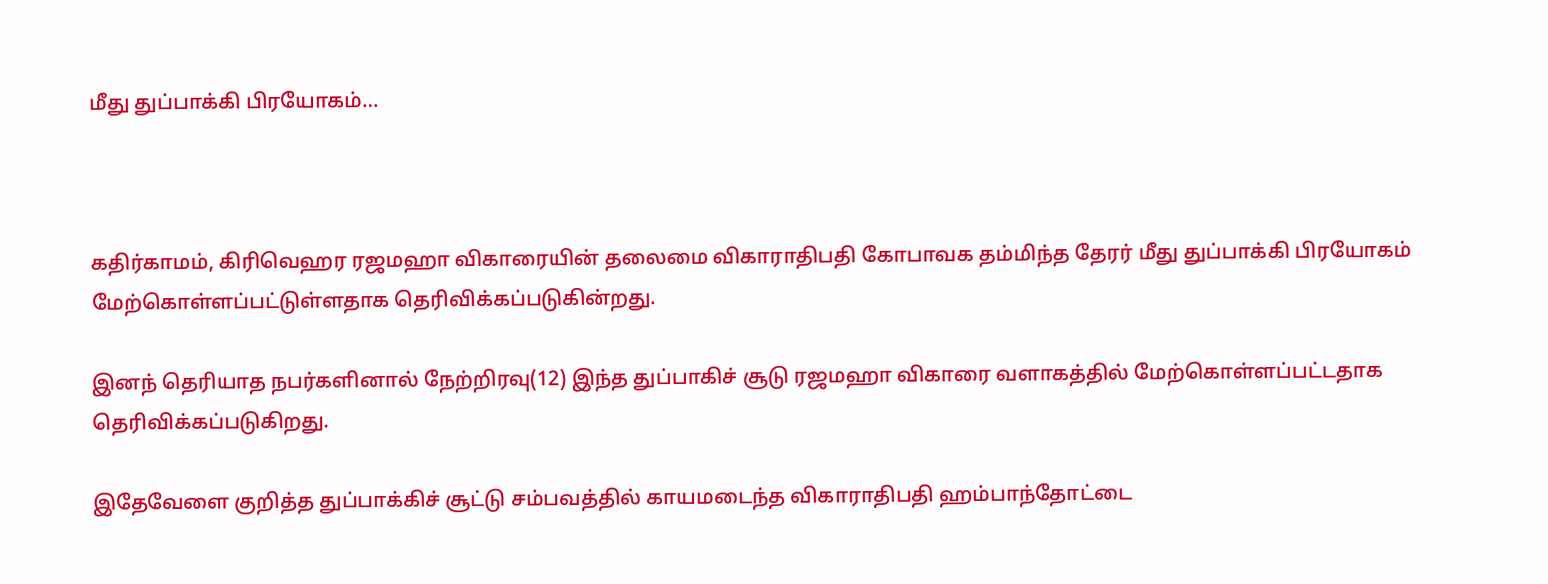மீது துப்பாக்கி பிரயோகம்…



கதிர்காமம், கிரிவெஹர ரஜமஹா விகாரையின் தலைமை விகாராதிபதி கோபாவக தம்மிந்த தேரர் மீது துப்பாக்கி பிரயோகம் மேற்கொள்ளப்பட்டுள்ளதாக தெரிவிக்கப்படுகின்றது.

இனந் தெரியாத நபர்களினால் நேற்றிரவு(12) இந்த துப்பாகிச் சூடு ரஜமஹா விகாரை வளாகத்தில் மேற்கொள்ளப்பட்டதாக தெரிவிக்கப்படுகிறது.

இதேவேளை குறித்த துப்பாக்கிச் சூட்டு சம்பவத்தில் காயமடைந்த விகாராதிபதி ஹம்பாந்தோட்டை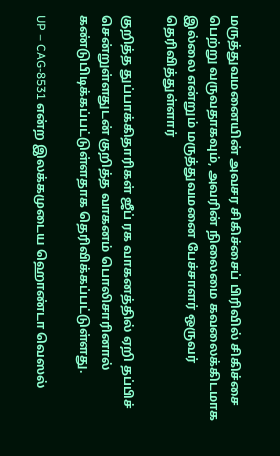மருத்துவமனையின் அவசர சிகிச்சைப் பிரிவில் சிகிச்சை பெற்று வருவதாகவும், அவரின் நிலைமை கவலைக்கிடமாக இல்லை என்றும் மருத்துவமனை பேச்சாளர் ஒருவர் தெரிவித்துள்ளார்

குறித்த துப்பாக்கிதாரிகள் ஜீப் ரக வாகனத்தில் ஏறி தப்பிச் சென்றுள்ளதுடன் குறித்த வாகனம் பொலிசாரினால் கண்டுபிடிக்கப்பட்டுள்ளதாக தெரிவிக்கப்பட்டுள்ளது.

UP – CAG-8531 என்ற இலக்கமுடைய ஹொண்டா வெஸல்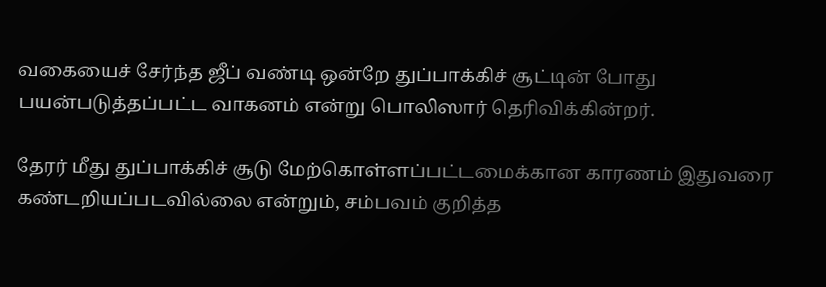வகையைச் சேர்ந்த ஜீப் வண்டி ஒன்றே துப்பாக்கிச் சூட்டின் போது பயன்படுத்தப்பட்ட வாகனம் என்று பொலிஸார் தெரிவிக்கின்றர்.

தேரர் மீது துப்பாக்கிச் சூடு மேற்கொள்ளப்பட்டமைக்கான காரணம் இதுவரை கண்டறியப்படவில்லை என்றும், சம்பவம் குறித்த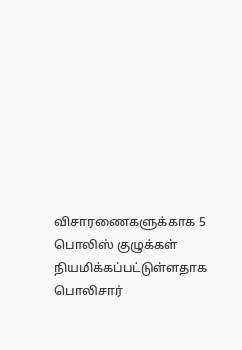விசாரணைகளுக்காக 5 பொலிஸ் குழுக்கள் நியமிக்கப்பட்டுள்ளதாக பொலிசார்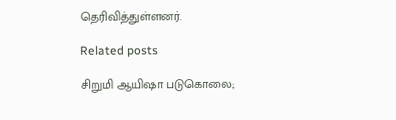தெரிவித்துள்ளனர்.

Related posts

சிறுமி ஆயிஷா படுகொலை;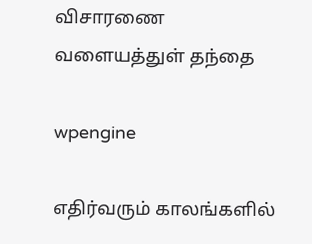விசாரணை வளையத்துள் தந்தை

wpengine

எதிர்வரும் காலங்களில்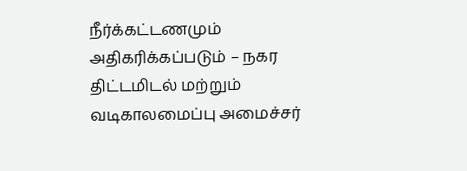நீர்க்கட்டணமும் அதிகரிக்கப்படும் – நகர திட்டமிடல் மற்றும் வடிகாலமைப்பு அமைச்சர்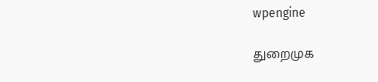wpengine

துறைமுக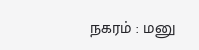நகரம் : மனு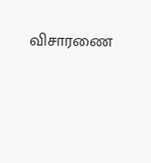விசாரணை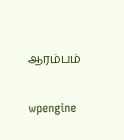ஆரம்பம்

wpengine